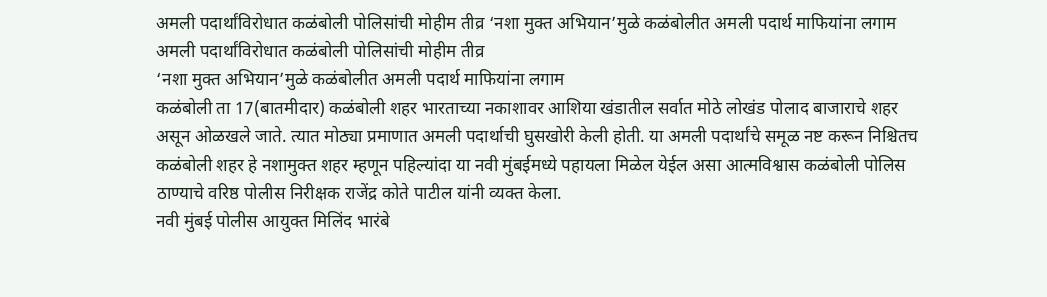अमली पदार्थांविरोधात कळंबोली पोलिसांची मोहीम तीव्र ‘नशा मुक्त अभियान’मुळे कळंबोलीत अमली पदार्थ माफियांना लगाम
अमली पदार्थांविरोधात कळंबोली पोलिसांची मोहीम तीव्र
‘नशा मुक्त अभियान’मुळे कळंबोलीत अमली पदार्थ माफियांना लगाम
कळंबोली ता 17(बातमीदार) कळंबोली शहर भारताच्या नकाशावर आशिया खंडातील सर्वात मोठे लोखंड पोलाद बाजाराचे शहर असून ओळखले जाते. त्यात मोठ्या प्रमाणात अमली पदार्थाची घुसखोरी केली होती. या अमली पदार्थांचे समूळ नष्ट करून निश्चितच कळंबोली शहर हे नशामुक्त शहर म्हणून पहिल्यांदा या नवी मुंबईमध्ये पहायला मिळेल येईल असा आत्मविश्वास कळंबोली पोलिस ठाण्याचे वरिष्ठ पोलीस निरीक्षक राजेंद्र कोते पाटील यांनी व्यक्त केला.
नवी मुंबई पोलीस आयुक्त मिलिंद भारंबे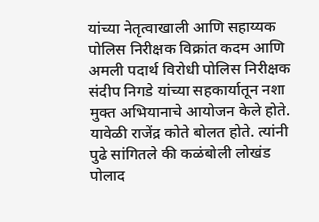यांच्या नेतृत्वाखाली आणि सहाय्यक पोलिस निरीक्षक विक्रांत कदम आणि अमली पदार्थ विरोधी पोलिस निरीक्षक संदीप निगडे यांच्या सहकार्यातून नशा मुक्त अभियानाचे आयोजन केले होते. यावेळी राजेंद्र कोते बोलत होते. त्यांनी पुढे सांगितले की कळंबोली लोखंड पोलाद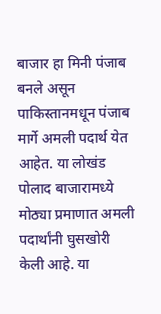बाजार हा मिनी पंजाब बनले असून पाकिस्तानमधून पंजाब मार्गे अमली पदार्थ येत आहेत. या लोखंड पोलाद बाजारामध्ये मोठ्या प्रमाणात अमली पदार्थांनी घुसखोरी केली आहे. या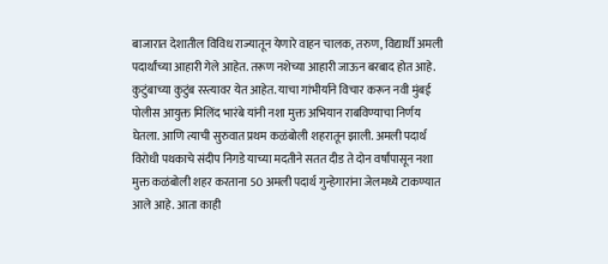बाजारात देशातील विविध राज्यातून येणारे वाहन चालक, तरुण, विद्यार्थी अमली पदार्थांच्या आहारी गेले आहेत. तरूण नशेच्या आहारी जाऊन बरबाद होत आहे. कुटुंबाच्या कुटुंब रस्त्यावर येत आहेत. याचा गांभीर्याने विचार करून नवी मुंबई पोलीस आयुक्त मिलिंद भारंबे यांनी नशा मुक्त अभियान राबविण्याचा निर्णय घेतला. आणि त्याची सुरुवात प्रथम कळंबोली शहरातून झाली. अमली पदार्थ विरोधी पथकाचे संदीप निगडे याच्या मदतीने सतत दीड ते दोन वर्षांपासून नशा मुक्त कळंबोली शहर करताना 50 अमली पदार्थ गुन्हेगारांना जेलमध्ये टाकण्यात आले आहे. आता काही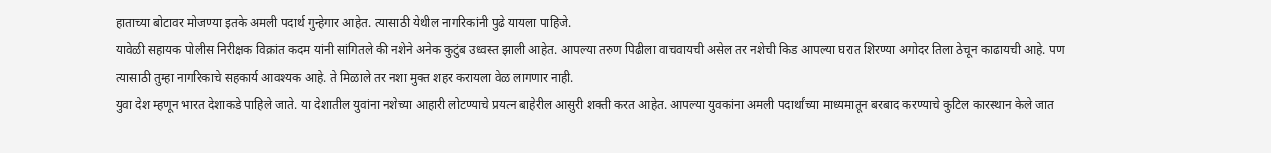हाताच्या बोटावर मोजण्या इतके अमली पदार्थ गुन्हेगार आहेत. त्यासाठी येथील नागरिकांनी पुढे यायला पाहिजे.
यावेळी सहायक पोलीस निरीक्षक विक्रांत कदम यांनी सांगितले की नशेने अनेक कुटुंब उध्वस्त झाली आहेत. आपल्या तरुण पिढीला वाचवायची असेल तर नशेची किड आपल्या घरात शिरण्या अगोदर तिला ठेचून काढायची आहे. पण त्यासाठी तुम्हा नागरिकाचे सहकार्य आवश्यक आहे. ते मिळाले तर नशा मुक्त शहर करायला वेळ लागणार नाही.
युवा देश म्हणून भारत देशाकडे पाहिले जाते. या देशातील युवांना नशेच्या आहारी लोटण्याचे प्रयत्न बाहेरील आसुरी शक्ती करत आहेत. आपल्या युवकांना अमली पदार्थांच्या माध्यमातून बरबाद करण्याचे कुटिल कारस्थान केले जात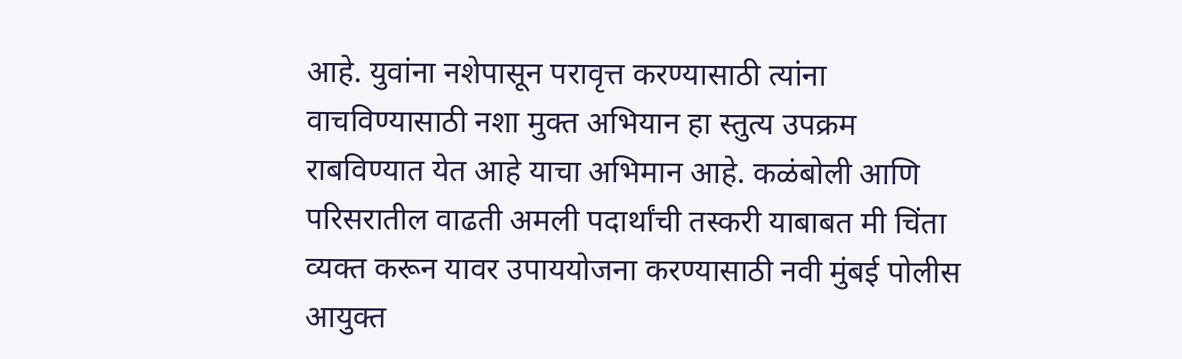आहे. युवांना नशेपासून परावृत्त करण्यासाठी त्यांना वाचविण्यासाठी नशा मुक्त अभियान हा स्तुत्य उपक्रम राबविण्यात येत आहे याचा अभिमान आहे. कळंबोली आणि परिसरातील वाढती अमली पदार्थांची तस्करी याबाबत मी चिंता व्यक्त करून यावर उपाययोजना करण्यासाठी नवी मुंबई पोलीस आयुक्त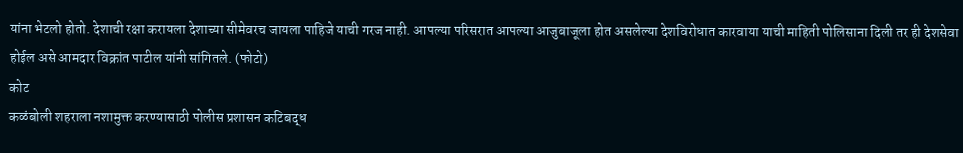यांना भेटलो होतो. देशाची रक्षा करायला देशाच्या सीमेवरच जायला पाहिजे याची गरज नाही. आपल्या परिसरात आपल्या आजुबाजूला होत असलेल्या देशविरोधात कारवाया याची माहिती पोलिसाना दिली तर ही देशसेवा होईल असे आमदार विक्रांत पाटील यांनी सांगितले. (फोटो)
कोट
कळंबोली शहराला नशामुक्त करण्यासाठी पोलीस प्रशासन कटिबद्ध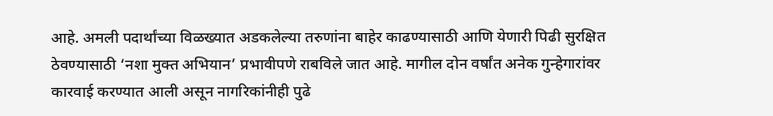आहे. अमली पदार्थांच्या विळख्यात अडकलेल्या तरुणांना बाहेर काढण्यासाठी आणि येणारी पिढी सुरक्षित ठेवण्यासाठी ‘नशा मुक्त अभियान’ प्रभावीपणे राबविले जात आहे. मागील दोन वर्षांत अनेक गुन्हेगारांवर कारवाई करण्यात आली असून नागरिकांनीही पुढे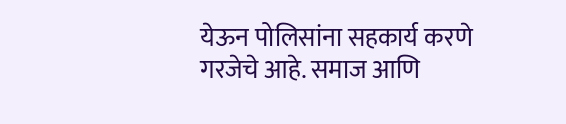येऊन पोलिसांना सहकार्य करणे गरजेचे आहे. समाज आणि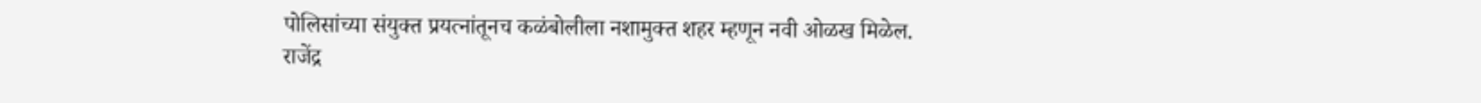पोलिसांच्या संयुक्त प्रयत्नांतूनच कळंबोलीला नशामुक्त शहर म्हणून नवी ओळख मिळेल.
राजेंद्र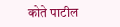कोते पाटील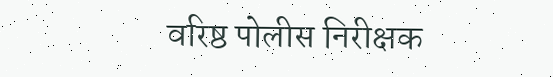वरिष्ठ पोलीस निरीक्षक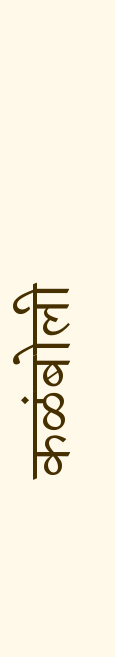कळंबोली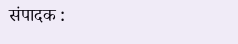संपादक :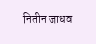नितीन जाधव